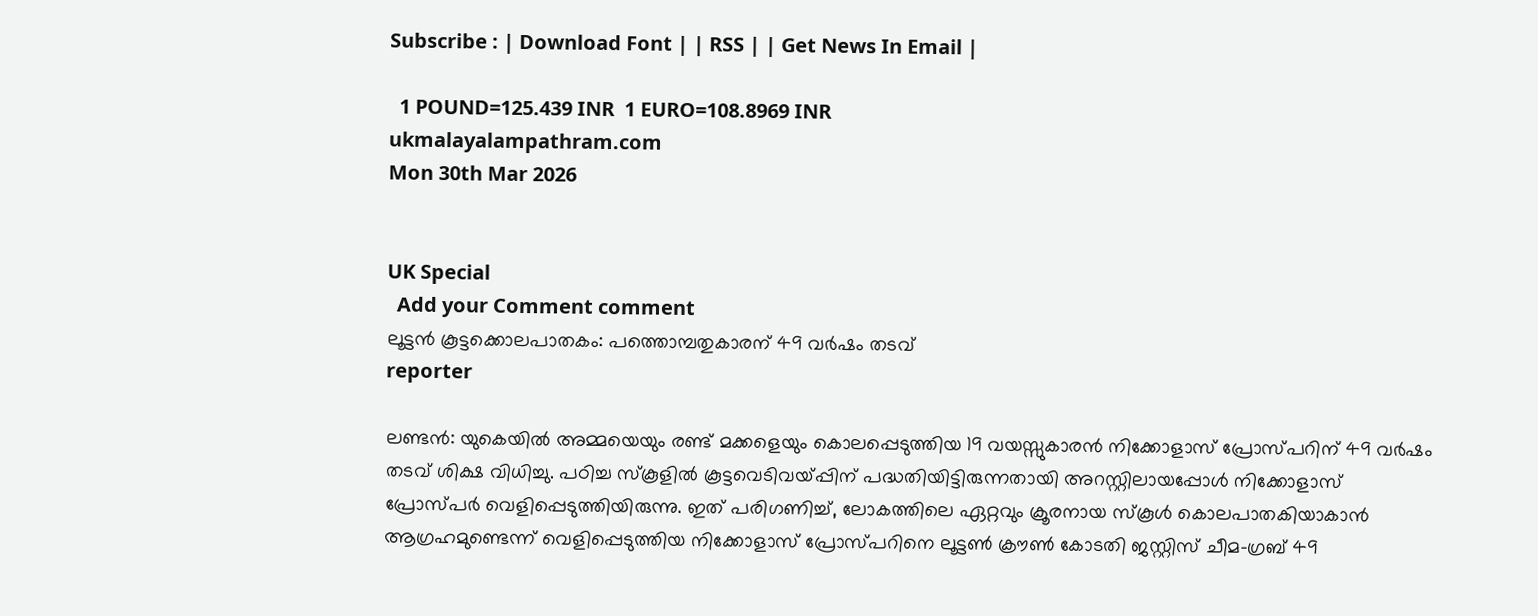Subscribe : | Download Font | | RSS | | Get News In Email |

  1 POUND=125.439 INR  1 EURO=108.8969 INR
ukmalayalampathram.com
Mon 30th Mar 2026


UK Special
  Add your Comment comment
ലൂട്ടന്‍ കൂട്ടക്കൊലപാതകം: പത്തൊമ്പതുകാരന് 49 വര്‍ഷം തടവ്
reporter

ലണ്ടന്‍: യുകെയില്‍ അമ്മയെയും രണ്ട് മക്കളെയും കൊലപ്പെടുത്തിയ 19 വയസ്സുകാരന്‍ നിക്കോളാസ് പ്രോസ്പറിന് 49 വര്‍ഷം തടവ് ശിക്ഷ വിധിച്ചു. പഠിച്ച സ്‌കൂളില്‍ കൂട്ടവെടിവയ്പ്പിന് പദ്ധതിയിട്ടിരുന്നതായി അറസ്റ്റിലായപ്പോള്‍ നിക്കോളാസ് പ്രോസ്പര്‍ വെളിപ്പെടുത്തിയിരുന്നു. ഇത് പരിഗണിച്ച്, ലോകത്തിലെ ഏറ്റവും ക്രൂരനായ സ്‌കൂള്‍ കൊലപാതകിയാകാന്‍ ആഗ്രഹമുണ്ടെന്ന് വെളിപ്പെടുത്തിയ നിക്കോളാസ് പ്രോസ്പറിനെ ലൂട്ടണ്‍ ക്രൗണ്‍ കോടതി ജസ്റ്റിസ് ചീമ-ഗ്രബ് 49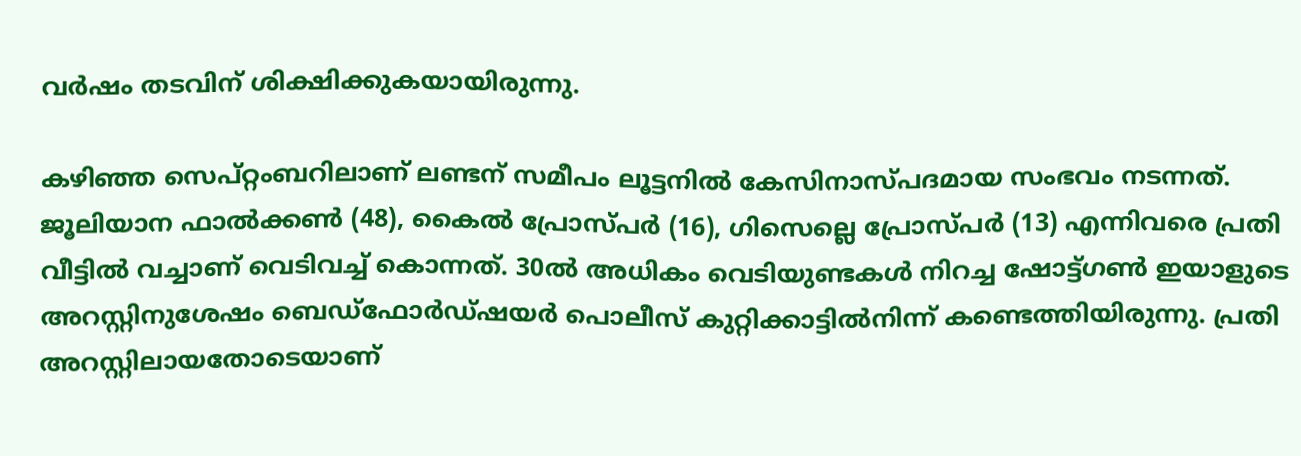വര്‍ഷം തടവിന് ശിക്ഷിക്കുകയായിരുന്നു.

കഴിഞ്ഞ സെപ്റ്റംബറിലാണ് ലണ്ടന് സമീപം ലൂട്ടനില്‍ കേസിനാസ്പദമായ സംഭവം നടന്നത്. ജൂലിയാന ഫാല്‍ക്കണ്‍ (48), കൈല്‍ പ്രോസ്പര്‍ (16), ഗിസെല്ലെ പ്രോസ്പര്‍ (13) എന്നിവരെ പ്രതി വീട്ടില്‍ വച്ചാണ് വെടിവച്ച് കൊന്നത്. 30ല്‍ അധികം വെടിയുണ്ടകള്‍ നിറച്ച ഷോട്ട്ഗണ്‍ ഇയാളുടെ അറസ്റ്റിനുശേഷം ബെഡ്ഫോര്‍ഡ്ഷയര്‍ പൊലീസ് കുറ്റിക്കാട്ടില്‍നിന്ന് കണ്ടെത്തിയിരുന്നു. പ്രതി അറസ്റ്റിലായതോടെയാണ്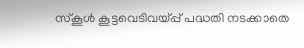സ്‌കൂള്‍ കൂട്ടവെടിവയ്പ്പ് പദ്ധതി നടക്കാതെ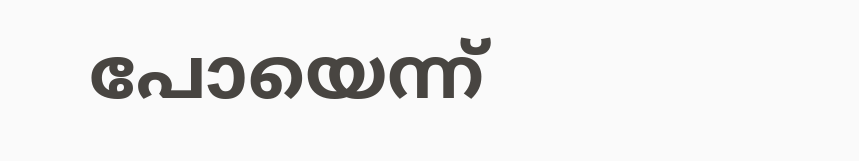പോയെന്ന്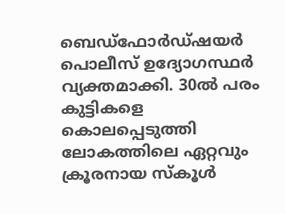ബെഡ്ഫോര്‍ഡ്ഷയര്‍ പൊലീസ് ഉദ്യോഗസ്ഥര്‍ വ്യക്തമാക്കി. 30ല്‍ പരം കുട്ടികളെ കൊലപ്പെടുത്തി ലോകത്തിലെ ഏറ്റവും ക്രൂരനായ സ്‌കൂള്‍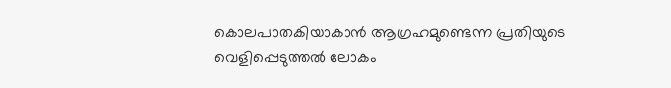കൊലപാതകിയാകാന്‍ ആഗ്രഹമുണ്ടെന്ന പ്രതിയുടെ വെളിപ്പെടുത്തല്‍ ലോകം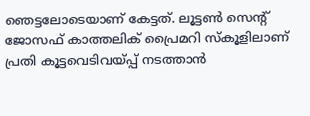ഞെട്ടലോടെയാണ് കേട്ടത്. ലൂട്ടണ്‍ സെന്റ് ജോസഫ് കാത്തലിക് പ്രൈമറി സ്‌കൂളിലാണ് പ്രതി കൂട്ടവെടിവയ്പ്പ് നടത്താന്‍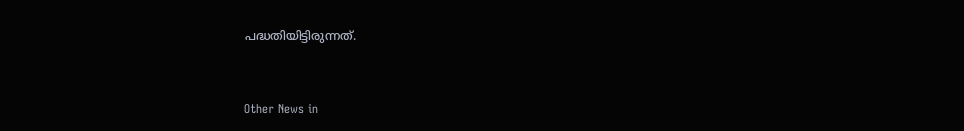പദ്ധതിയിട്ടിരുന്നത്.


Other News in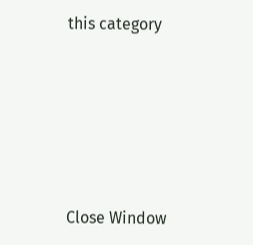this category








Close Window